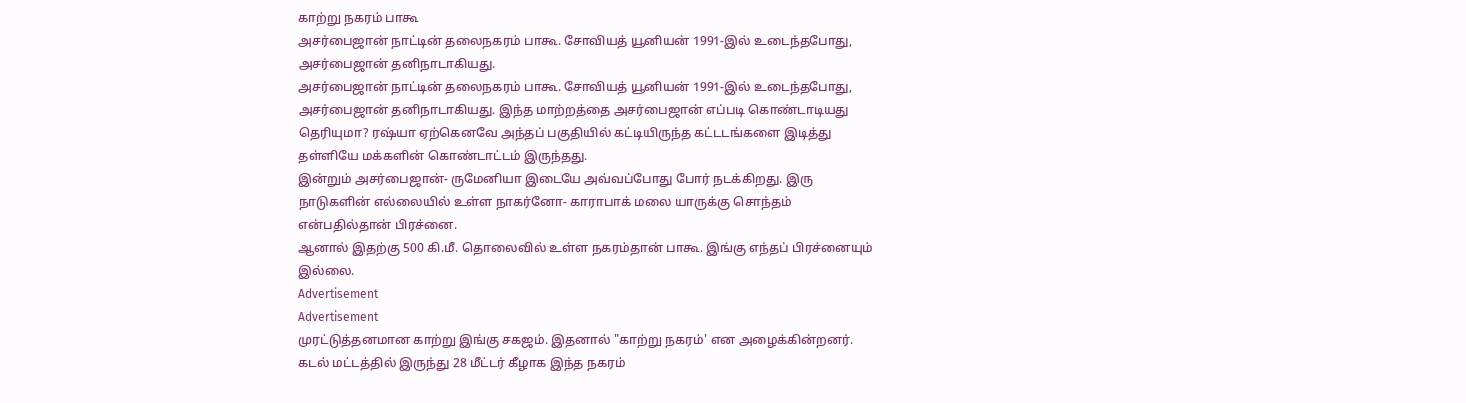காற்று நகரம் பாகூ
அசர்பைஜான் நாட்டின் தலைநகரம் பாகூ. சோவியத் யூனியன் 1991-இல் உடைந்தபோது, அசர்பைஜான் தனிநாடாகியது.
அசர்பைஜான் நாட்டின் தலைநகரம் பாகூ. சோவியத் யூனியன் 1991-இல் உடைந்தபோது, அசர்பைஜான் தனிநாடாகியது. இந்த மாற்றத்தை அசர்பைஜான் எப்படி கொண்டாடியது தெரியுமா? ரஷ்யா ஏற்கெனவே அந்தப் பகுதியில் கட்டியிருந்த கட்டடங்களை இடித்து தள்ளியே மக்களின் கொண்டாட்டம் இருந்தது.
இன்றும் அசர்பைஜான்- ருமேனியா இடையே அவ்வப்போது போர் நடக்கிறது. இரு நாடுகளின் எல்லையில் உள்ள நாகர்னோ- காராபாக் மலை யாருக்கு சொந்தம் என்பதில்தான் பிரச்னை.
ஆனால் இதற்கு 500 கி.மீ. தொலைவில் உள்ள நகரம்தான் பாகூ. இங்கு எந்தப் பிரச்னையும் இல்லை.
Advertisement
Advertisement
முரட்டுத்தனமான காற்று இங்கு சகஜம். இதனால் "காற்று நகரம்' என அழைக்கின்றனர். கடல் மட்டத்தில் இருந்து 28 மீட்டர் கீழாக இந்த நகரம்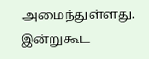அமைந்துள்ளது. இன்றுகூட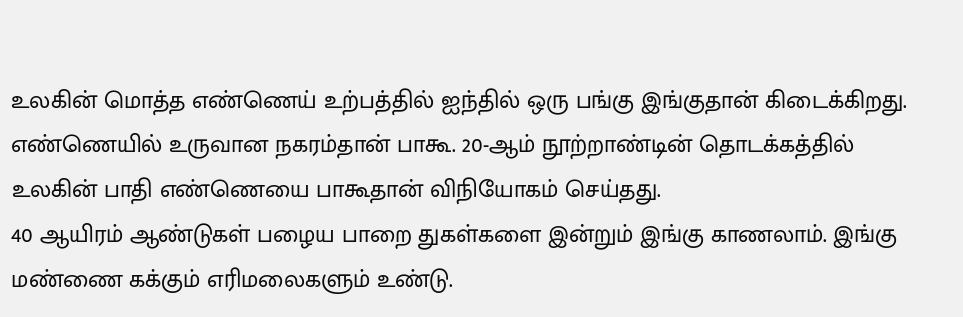உலகின் மொத்த எண்ணெய் உற்பத்தில் ஐந்தில் ஒரு பங்கு இங்குதான் கிடைக்கிறது.
எண்ணெயில் உருவான நகரம்தான் பாகூ. 20-ஆம் நூற்றாண்டின் தொடக்கத்தில் உலகின் பாதி எண்ணெயை பாகூதான் விநியோகம் செய்தது.
40 ஆயிரம் ஆண்டுகள் பழைய பாறை துகள்களை இன்றும் இங்கு காணலாம். இங்கு மண்ணை கக்கும் எரிமலைகளும் உண்டு.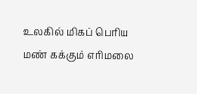உலகில் மிகப் பெரிய மண் கக்கும் எரிமலை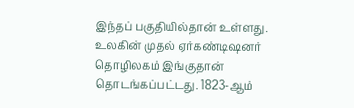இந்தப் பகுதியில்தான் உள்ளது.
உலகின் முதல் ஏர்கண்டிஷனர் தொழிலகம் இங்குதான் தொடங்கப்பட்டது. 1823-ஆம்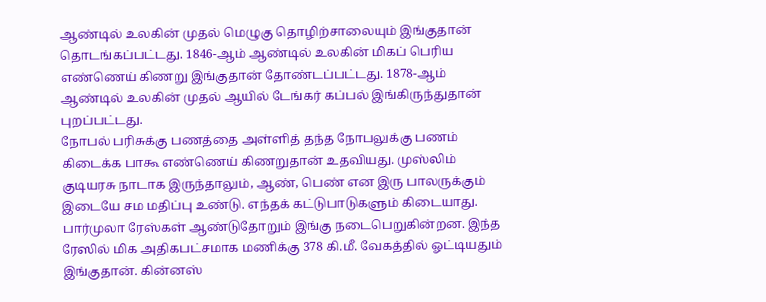ஆண்டில் உலகின் முதல் மெழுகு தொழிற்சாலையும் இங்குதான் தொடங்கப்பட்டது. 1846-ஆம் ஆண்டில் உலகின் மிகப் பெரிய எண்ணெய் கிணறு இங்குதான் தோண்டப்பட்டது. 1878-ஆம் ஆண்டில் உலகின் முதல் ஆயில் டேங்கர் கப்பல் இங்கிருந்துதான் புறப்பட்டது.
நோபல் பரிசுக்கு பணத்தை அள்ளித் தந்த நோபலுக்கு பணம் கிடைக்க பாகூ எண்ணெய் கிணறுதான் உதவியது. முஸ்லிம் குடியரசு நாடாக இருந்தாலும், ஆண், பெண் என இரு பாலருக்கும் இடையே சம மதிப்பு உண்டு. எந்தக் கட்டுபாடுகளும் கிடையாது.
பார்முலா ரேஸ்கள் ஆண்டுதோறும் இங்கு நடைபெறுகின்றன. இந்த ரேஸில் மிக அதிகபட்சமாக மணிக்கு 378 கி.மீ. வேகத்தில் ஓட்டியதும் இங்குதான். கின்னஸ்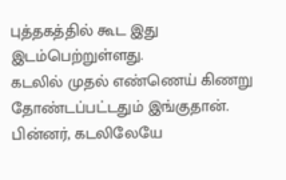புத்தகத்தில் கூட இது இடம்பெற்றுள்ளது.
கடலில் முதல் எண்ணெய் கிணறு தோண்டப்பட்டதும் இங்குதான். பின்னர், கடலிலேயே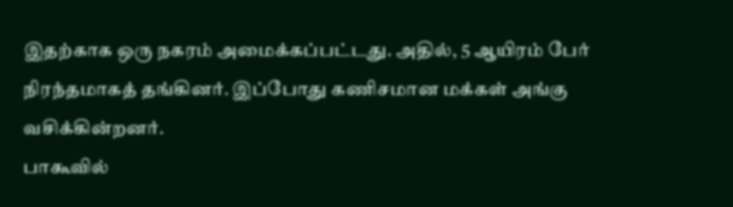இதற்காக ஒரு நகரம் அமைக்கப்பட்டது. அதில், 5 ஆயிரம் பேர் நிரந்தமாகத் தங்கினர். இப்போது கணிசமான மக்கள் அங்கு வசிக்கின்றனர்.
பாகூவில்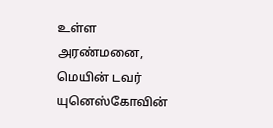உள்ள அரண்மனை, மெயின் டவர் யுனெஸ்கோவின்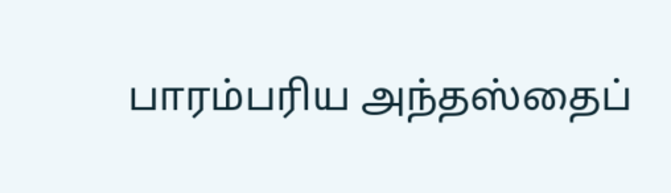பாரம்பரிய அந்தஸ்தைப்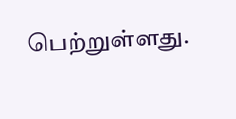பெற்றுள்ளது.